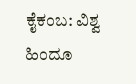ಕೈಕಂಬ: ವಿಶ್ವ ಹಿಂದೂ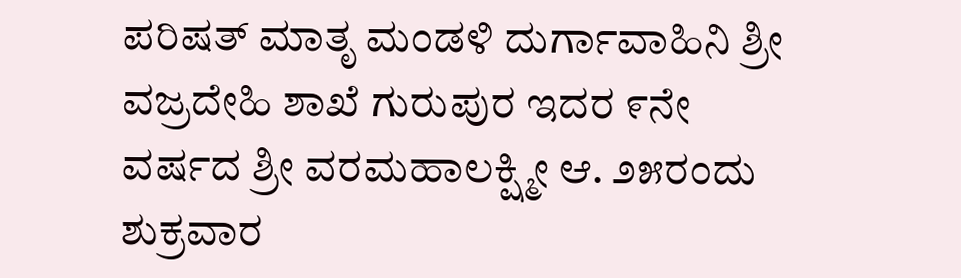ಪರಿಷತ್ ಮಾತೃ ಮಂಡಳಿ ದುರ್ಗಾವಾಹಿನಿ ಶ್ರೀ ವಜ್ರದೇಹಿ ಶಾಖೆ ಗುರುಪುರ ಇದರ ೯ನೇ ವರ್ಷದ ಶ್ರೀ ವರಮಹಾಲಕ್ಷ್ಮೀ ಆ. ೨೫ರಂದು ಶುಕ್ರವಾರ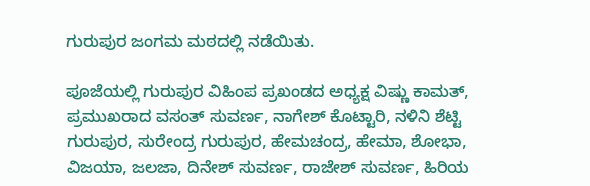ಗುರುಪುರ ಜಂಗಮ ಮಠದಲ್ಲಿ ನಡೆಯಿತು.

ಪೂಜೆಯಲ್ಲಿ ಗುರುಪುರ ವಿಹಿಂಪ ಪ್ರಖಂಡದ ಅಧ್ಯಕ್ಷ ವಿಷ್ಣು ಕಾಮತ್, ಪ್ರಮುಖರಾದ ವಸಂತ್ ಸುವರ್ಣ, ನಾಗೇಶ್ ಕೊಟ್ಟಾರಿ, ನಳಿನಿ ಶೆಟ್ಟಿ ಗುರುಪುರ, ಸುರೇಂದ್ರ ಗುರುಪುರ, ಹೇಮಚಂದ್ರ, ಹೇಮಾ, ಶೋಭಾ, ವಿಜಯಾ, ಜಲಜಾ, ದಿನೇಶ್ ಸುವರ್ಣ, ರಾಜೇಶ್ ಸುವರ್ಣ, ಹಿರಿಯ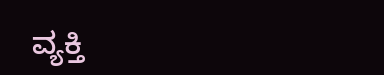ವ್ಯಕ್ತಿ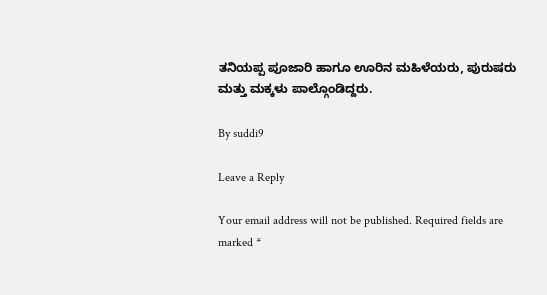ತನಿಯಪ್ಪ ಪೂಜಾರಿ ಹಾಗೂ ಊರಿನ ಮಹಿಳೆಯರು, ಪುರುಷರು ಮತ್ತು ಮಕ್ಕಳು ಪಾಲ್ಗೊಂಡಿದ್ದರು.

By suddi9

Leave a Reply

Your email address will not be published. Required fields are marked *